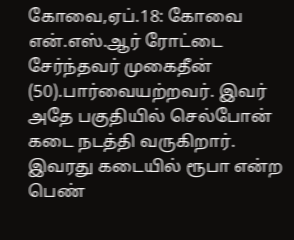கோவை,ஏப்.18: கோவை என்.எஸ்.ஆர் ரோட்டை சேர்ந்தவர் முகைதீன் (50).பார்வையற்றவர். இவர் அதே பகுதியில் செல்போன் கடை நடத்தி வருகிறார். இவரது கடையில் ரூபா என்ற பெண்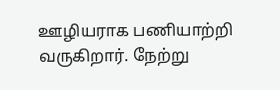ஊழியராக பணியாற்றி வருகிறார். நேற்று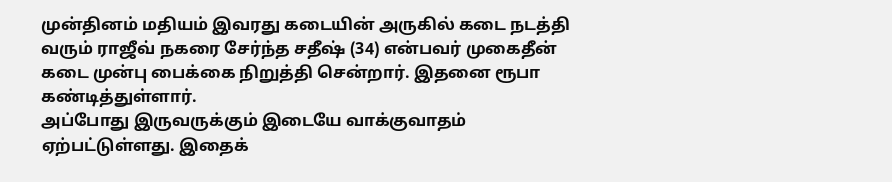முன்தினம் மதியம் இவரது கடையின் அருகில் கடை நடத்தி வரும் ராஜீவ் நகரை சேர்ந்த சதீஷ் (34) என்பவர் முகைதீன் கடை முன்பு பைக்கை நிறுத்தி சென்றார். இதனை ரூபா கண்டித்துள்ளார்.
அப்போது இருவருக்கும் இடையே வாக்குவாதம் ஏற்பட்டுள்ளது. இதைக்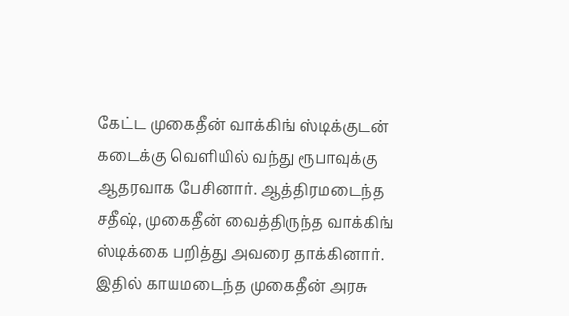கேட்ட முகைதீன் வாக்கிங் ஸ்டிக்குடன் கடைக்கு வெளியில் வந்து ரூபாவுக்கு ஆதரவாக பேசினார். ஆத்திரமடைந்த சதீஷ், முகைதீன் வைத்திருந்த வாக்கிங் ஸ்டிக்கை பறித்து அவரை தாக்கினார். இதில் காயமடைந்த முகைதீன் அரசு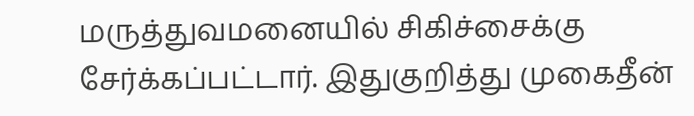மருத்துவமனையில் சிகிச்சைக்கு சேர்க்கப்பட்டார். இதுகுறித்து முகைதீன்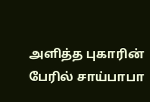அளித்த புகாரின் பேரில் சாய்பாபா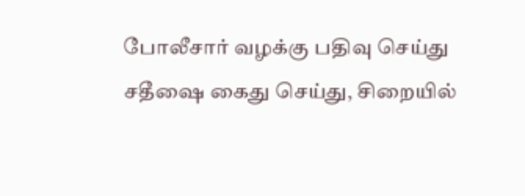போலீசார் வழக்கு பதிவு செய்து சதீஷை கைது செய்து, சிறையில்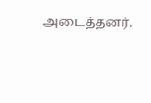அடைத்தனர்.